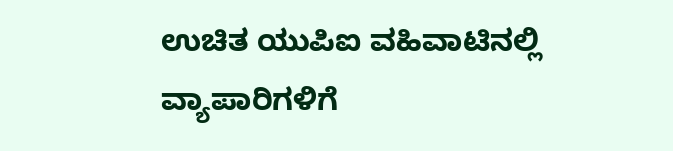ಉಚಿತ ಯುಪಿಐ ವಹಿವಾಟಿನಲ್ಲಿ ವ್ಯಾಪಾರಿಗಳಿಗೆ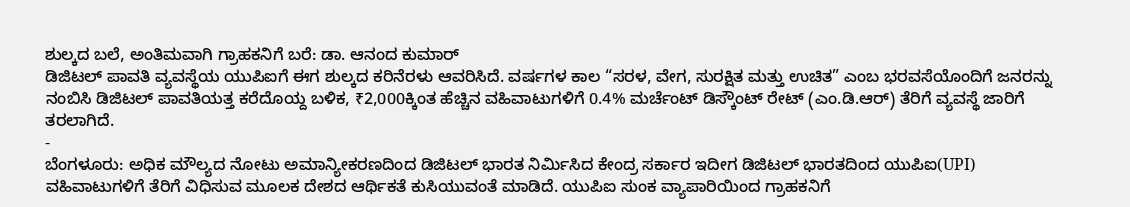ಶುಲ್ಕದ ಬಲೆ, ಅಂತಿಮವಾಗಿ ಗ್ರಾಹಕನಿಗೆ ಬರೆ: ಡಾ. ಆನಂದ ಕುಮಾರ್
ಡಿಜಿಟಲ್ ಪಾವತಿ ವ್ಯವಸ್ಥೆಯ ಯುಪಿಐಗೆ ಈಗ ಶುಲ್ಕದ ಕರಿನೆರಳು ಆವರಿಸಿದೆ. ವರ್ಷಗಳ ಕಾಲ “ಸರಳ, ವೇಗ, ಸುರಕ್ಷಿತ ಮತ್ತು ಉಚಿತ” ಎಂಬ ಭರವಸೆಯೊಂದಿಗೆ ಜನರನ್ನು ನಂಬಿಸಿ ಡಿಜಿಟಲ್ ಪಾವತಿಯತ್ತ ಕರೆದೊಯ್ದ ಬಳಿಕ, ₹2,000ಕ್ಕಿಂತ ಹೆಚ್ಚಿನ ವಹಿವಾಟುಗಳಿಗೆ 0.4% ಮರ್ಚೆಂಟ್ ಡಿಸ್ಕೌಂಟ್ ರೇಟ್ (ಎಂ.ಡಿ.ಆರ್) ತೆರಿಗೆ ವ್ಯವಸ್ಥೆ ಜಾರಿಗೆ ತರಲಾಗಿದೆ.
-
ಬೆಂಗಳೂರು: ಅಧಿಕ ಮೌಲ್ಯದ ನೋಟು ಅಮಾನ್ಯೀಕರಣದಿಂದ ಡಿಜಿಟಲ್ ಭಾರತ ನಿರ್ಮಿಸಿದ ಕೇಂದ್ರ ಸರ್ಕಾರ ಇದೀಗ ಡಿಜಿಟಲ್ ಭಾರತದಿಂದ ಯುಪಿಐ(UPI) ವಹಿವಾಟುಗಳಿಗೆ ತೆರಿಗೆ ವಿಧಿಸುವ ಮೂಲಕ ದೇಶದ ಆರ್ಥಿಕತೆ ಕುಸಿಯುವಂತೆ ಮಾಡಿದೆ. ಯುಪಿಐ ಸುಂಕ ವ್ಯಾಪಾರಿಯಿಂದ ಗ್ರಾಹಕನಿಗೆ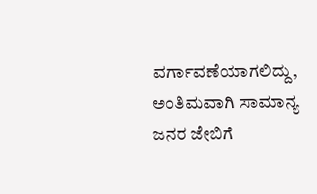ವರ್ಗಾವಣೆಯಾಗಲಿದ್ದು, ಅಂತಿಮವಾಗಿ ಸಾಮಾನ್ಯ ಜನರ ಜೇಬಿಗೆ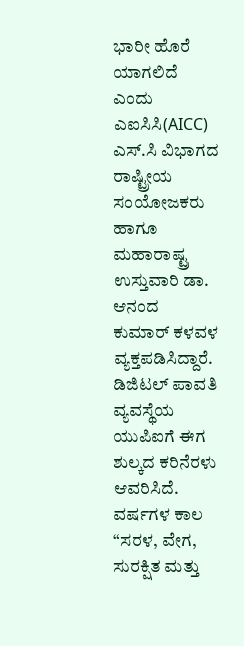ಭಾರೀ ಹೊರೆ ಯಾಗಲಿದೆ ಎಂದು ಎಐಸಿಸಿ(AICC) ಎಸ್.ಸಿ ವಿಭಾಗದ ರಾಷ್ಟ್ರೀಯ ಸಂಯೋಜಕರು ಹಾಗೂ ಮಹಾರಾಷ್ಟ್ರ ಉಸ್ತುವಾರಿ ಡಾ. ಆನಂದ ಕುಮಾರ್ ಕಳವಳ ವ್ಯಕ್ತಪಡಿಸಿದ್ದಾರೆ.
ಡಿಜಿಟಲ್ ಪಾವತಿ ವ್ಯವಸ್ಥೆಯ ಯುಪಿಐಗೆ ಈಗ ಶುಲ್ಕದ ಕರಿನೆರಳು ಆವರಿಸಿದೆ. ವರ್ಷಗಳ ಕಾಲ “ಸರಳ, ವೇಗ, ಸುರಕ್ಷಿತ ಮತ್ತು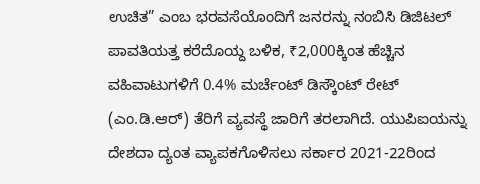ಉಚಿತ” ಎಂಬ ಭರವಸೆಯೊಂದಿಗೆ ಜನರನ್ನು ನಂಬಿಸಿ ಡಿಜಿಟಲ್ ಪಾವತಿಯತ್ತ ಕರೆದೊಯ್ದ ಬಳಿಕ, ₹2,000ಕ್ಕಿಂತ ಹೆಚ್ಚಿನ ವಹಿವಾಟುಗಳಿಗೆ 0.4% ಮರ್ಚೆಂಟ್ ಡಿಸ್ಕೌಂಟ್ ರೇಟ್ (ಎಂ.ಡಿ.ಆರ್) ತೆರಿಗೆ ವ್ಯವಸ್ಥೆ ಜಾರಿಗೆ ತರಲಾಗಿದೆ. ಯುಪಿಐಯನ್ನು ದೇಶದಾ ದ್ಯಂತ ವ್ಯಾಪಕಗೊಳಿಸಲು ಸರ್ಕಾರ 2021-22ರಿಂದ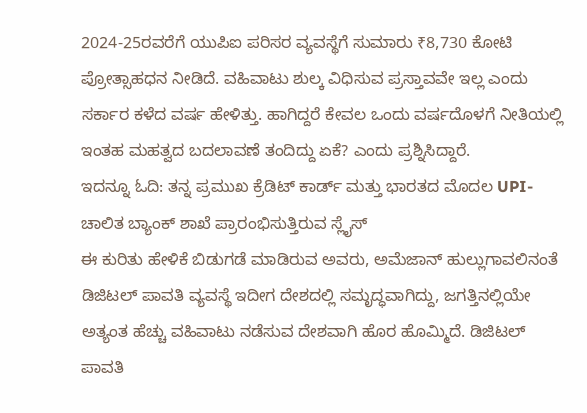2024-25ರವರೆಗೆ ಯುಪಿಐ ಪರಿಸರ ವ್ಯವಸ್ಥೆಗೆ ಸುಮಾರು ₹8,730 ಕೋಟಿ ಪ್ರೋತ್ಸಾಹಧನ ನೀಡಿದೆ. ವಹಿವಾಟು ಶುಲ್ಕ ವಿಧಿಸುವ ಪ್ರಸ್ತಾವವೇ ಇಲ್ಲ ಎಂದು ಸರ್ಕಾರ ಕಳೆದ ವರ್ಷ ಹೇಳಿತ್ತು. ಹಾಗಿದ್ದರೆ ಕೇವಲ ಒಂದು ವರ್ಷದೊಳಗೆ ನೀತಿಯಲ್ಲಿ ಇಂತಹ ಮಹತ್ವದ ಬದಲಾವಣೆ ತಂದಿದ್ದು ಏಕೆ? ಎಂದು ಪ್ರಶ್ನಿಸಿದ್ದಾರೆ.
ಇದನ್ನೂ ಓದಿ: ತನ್ನ ಪ್ರಮುಖ ಕ್ರೆಡಿಟ್ ಕಾರ್ಡ್ ಮತ್ತು ಭಾರತದ ಮೊದಲ UPI-ಚಾಲಿತ ಬ್ಯಾಂಕ್ ಶಾಖೆ ಪ್ರಾರಂಭಿಸುತ್ತಿರುವ ಸ್ಲೈಸ್
ಈ ಕುರಿತು ಹೇಳಿಕೆ ಬಿಡುಗಡೆ ಮಾಡಿರುವ ಅವರು, ಅಮೆಜಾನ್ ಹುಲ್ಲುಗಾವಲಿನಂತೆ ಡಿಜಿಟಲ್ ಪಾವತಿ ವ್ಯವಸ್ಥೆ ಇದೀಗ ದೇಶದಲ್ಲಿ ಸಮೃದ್ಧವಾಗಿದ್ದು, ಜಗತ್ತಿನಲ್ಲಿಯೇ ಅತ್ಯಂತ ಹೆಚ್ಚು ವಹಿವಾಟು ನಡೆಸುವ ದೇಶವಾಗಿ ಹೊರ ಹೊಮ್ಮಿದೆ. ಡಿಜಿಟಲ್ ಪಾವತಿ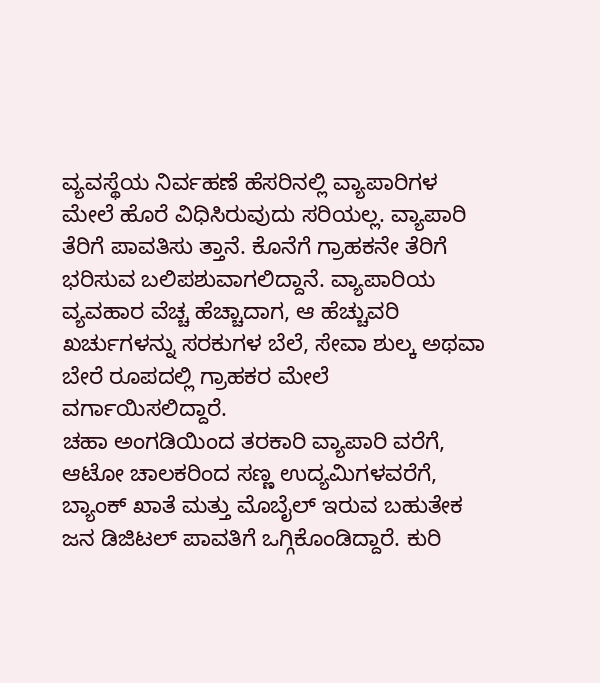ವ್ಯವಸ್ಥೆಯ ನಿರ್ವಹಣೆ ಹೆಸರಿನಲ್ಲಿ ವ್ಯಾಪಾರಿಗಳ ಮೇಲೆ ಹೊರೆ ವಿಧಿಸಿರುವುದು ಸರಿಯಲ್ಲ. ವ್ಯಾಪಾರಿ ತೆರಿಗೆ ಪಾವತಿಸು ತ್ತಾನೆ. ಕೊನೆಗೆ ಗ್ರಾಹಕನೇ ತೆರಿಗೆ ಭರಿಸುವ ಬಲಿಪಶುವಾಗಲಿದ್ದಾನೆ. ವ್ಯಾಪಾರಿಯ ವ್ಯವಹಾರ ವೆಚ್ಚ ಹೆಚ್ಚಾದಾಗ, ಆ ಹೆಚ್ಚುವರಿ ಖರ್ಚುಗಳನ್ನು ಸರಕುಗಳ ಬೆಲೆ, ಸೇವಾ ಶುಲ್ಕ ಅಥವಾ ಬೇರೆ ರೂಪದಲ್ಲಿ ಗ್ರಾಹಕರ ಮೇಲೆ ವರ್ಗಾಯಿಸಲಿದ್ದಾರೆ.
ಚಹಾ ಅಂಗಡಿಯಿಂದ ತರಕಾರಿ ವ್ಯಾಪಾರಿ ವರೆಗೆ, ಆಟೋ ಚಾಲಕರಿಂದ ಸಣ್ಣ ಉದ್ಯಮಿಗಳವರೆಗೆ, ಬ್ಯಾಂಕ್ ಖಾತೆ ಮತ್ತು ಮೊಬೈಲ್ ಇರುವ ಬಹುತೇಕ ಜನ ಡಿಜಿಟಲ್ ಪಾವತಿಗೆ ಒಗ್ಗಿಕೊಂಡಿದ್ದಾರೆ. ಕುರಿ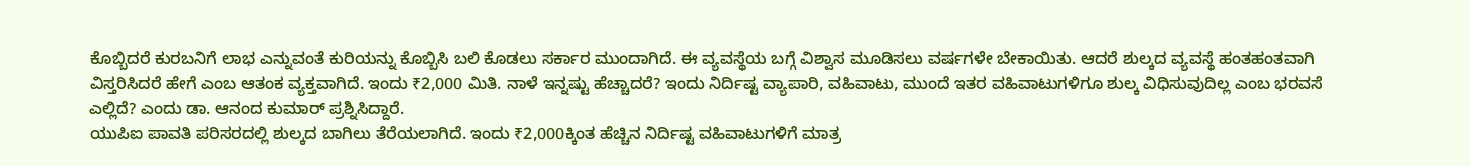ಕೊಬ್ಬಿದರೆ ಕುರಬನಿಗೆ ಲಾಭ ಎನ್ನುವಂತೆ ಕುರಿಯನ್ನು ಕೊಬ್ಬಿಸಿ ಬಲಿ ಕೊಡಲು ಸರ್ಕಾರ ಮುಂದಾಗಿದೆ. ಈ ವ್ಯವಸ್ಥೆಯ ಬಗ್ಗೆ ವಿಶ್ವಾಸ ಮೂಡಿಸಲು ವರ್ಷಗಳೇ ಬೇಕಾಯಿತು. ಆದರೆ ಶುಲ್ಕದ ವ್ಯವಸ್ಥೆ ಹಂತಹಂತವಾಗಿ ವಿಸ್ತರಿಸಿದರೆ ಹೇಗೆ ಎಂಬ ಆತಂಕ ವ್ಯಕ್ತವಾಗಿದೆ. ಇಂದು ₹2,000 ಮಿತಿ. ನಾಳೆ ಇನ್ನಷ್ಟು ಹೆಚ್ಚಾದರೆ? ಇಂದು ನಿರ್ದಿಷ್ಟ ವ್ಯಾಪಾರಿ, ವಹಿವಾಟು, ಮುಂದೆ ಇತರ ವಹಿವಾಟುಗಳಿಗೂ ಶುಲ್ಕ ವಿಧಿಸುವುದಿಲ್ಲ ಎಂಬ ಭರವಸೆ ಎಲ್ಲಿದೆ? ಎಂದು ಡಾ. ಆನಂದ ಕುಮಾರ್ ಪ್ರಶ್ನಿಸಿದ್ದಾರೆ.
ಯುಪಿಐ ಪಾವತಿ ಪರಿಸರದಲ್ಲಿ ಶುಲ್ಕದ ಬಾಗಿಲು ತೆರೆಯಲಾಗಿದೆ. ಇಂದು ₹2,000ಕ್ಕಿಂತ ಹೆಚ್ಚಿನ ನಿರ್ದಿಷ್ಟ ವಹಿವಾಟುಗಳಿಗೆ ಮಾತ್ರ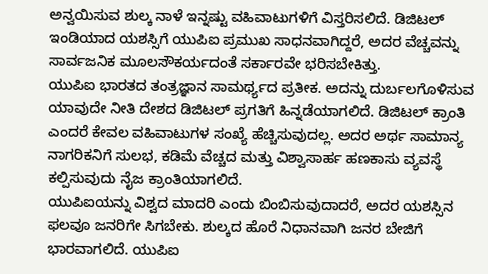ಅನ್ವಯಿಸುವ ಶುಲ್ಕ ನಾಳೆ ಇನ್ನಷ್ಟು ವಹಿವಾಟುಗಳಿಗೆ ವಿಸ್ತರಿಸಲಿದೆ. ಡಿಜಿಟಲ್ ಇಂಡಿಯಾದ ಯಶಸ್ಸಿಗೆ ಯುಪಿಐ ಪ್ರಮುಖ ಸಾಧನವಾಗಿದ್ದರೆ, ಅದರ ವೆಚ್ಚವನ್ನು ಸಾರ್ವಜನಿಕ ಮೂಲಸೌಕರ್ಯದಂತೆ ಸರ್ಕಾರವೇ ಭರಿಸಬೇಕಿತ್ತು.
ಯುಪಿಐ ಭಾರತದ ತಂತ್ರಜ್ಞಾನ ಸಾಮರ್ಥ್ಯದ ಪ್ರತೀಕ. ಅದನ್ನು ದುರ್ಬಲಗೊಳಿಸುವ ಯಾವುದೇ ನೀತಿ ದೇಶದ ಡಿಜಿಟಲ್ ಪ್ರಗತಿಗೆ ಹಿನ್ನಡೆಯಾಗಲಿದೆ. ಡಿಜಿಟಲ್ ಕ್ರಾಂತಿ ಎಂದರೆ ಕೇವಲ ವಹಿವಾಟುಗಳ ಸಂಖ್ಯೆ ಹೆಚ್ಚಿಸುವುದಲ್ಲ. ಅದರ ಅರ್ಥ ಸಾಮಾನ್ಯ ನಾಗರಿಕನಿಗೆ ಸುಲಭ, ಕಡಿಮೆ ವೆಚ್ಚದ ಮತ್ತು ವಿಶ್ವಾಸಾರ್ಹ ಹಣಕಾಸು ವ್ಯವಸ್ಥೆ ಕಲ್ಪಿಸುವುದು ನೈಜ ಕ್ರಾಂತಿಯಾಗಲಿದೆ.
ಯುಪಿಐಯನ್ನು ವಿಶ್ವದ ಮಾದರಿ ಎಂದು ಬಿಂಬಿಸುವುದಾದರೆ, ಅದರ ಯಶಸ್ಸಿನ ಫಲವೂ ಜನರಿಗೇ ಸಿಗಬೇಕು. ಶುಲ್ಕದ ಹೊರೆ ನಿಧಾನವಾಗಿ ಜನರ ಬೇಜಿಗೆ ಭಾರವಾಗಲಿದೆ. ಯುಪಿಐ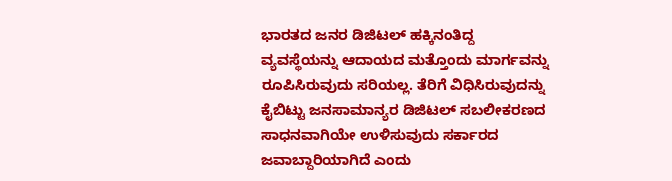ಭಾರತದ ಜನರ ಡಿಜಿಟಲ್ ಹಕ್ಕಿನಂತಿದ್ದ ವ್ಯವಸ್ಥೆಯನ್ನು ಆದಾಯದ ಮತ್ತೊಂದು ಮಾರ್ಗವನ್ನು ರೂಪಿಸಿರುವುದು ಸರಿಯಲ್ಲ. ತೆರಿಗೆ ವಿಧಿಸಿರುವುದನ್ನು ಕೈಬಿಟ್ಟು ಜನಸಾಮಾನ್ಯರ ಡಿಜಿಟಲ್ ಸಬಲೀಕರಣದ ಸಾಧನವಾಗಿಯೇ ಉಳಿಸುವುದು ಸರ್ಕಾರದ ಜವಾಬ್ದಾರಿಯಾಗಿದೆ ಎಂದು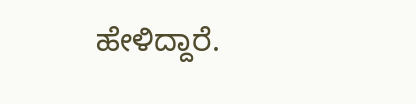ಹೇಳಿದ್ದಾರೆ.